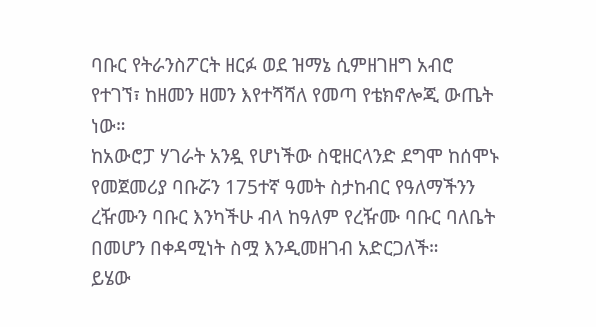ባቡር የትራንስፖርት ዘርፉ ወደ ዝማኔ ሲምዘገዘግ አብሮ የተገኘ፣ ከዘመን ዘመን እየተሻሻለ የመጣ የቴክኖሎጂ ውጤት ነው።
ከአውሮፓ ሃገራት አንዷ የሆነችው ስዊዘርላንድ ደግሞ ከሰሞኑ የመጀመሪያ ባቡሯን 175ተኛ ዓመት ስታከብር የዓለማችንን ረዥሙን ባቡር እንካችሁ ብላ ከዓለም የረዥሙ ባቡር ባለቤት በመሆን በቀዳሚነት ስሟ እንዲመዘገብ አድርጋለች።
ይሄው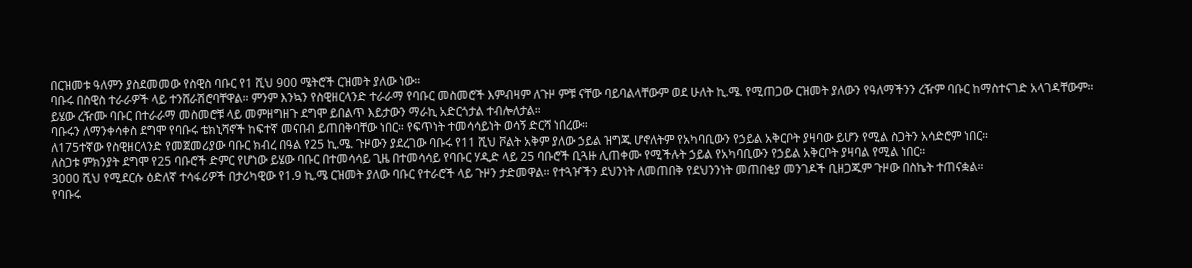በርዝመቱ ዓለምን ያስደመመው የስዊስ ባቡር የ1 ሺህ 900 ሜትሮች ርዝመት ያለው ነው።
ባቡሩ በስዊስ ተራራዎች ላይ ተንሸራሽሮባቸዋል። ምንም እንኳን የስዊዘርላንድ ተራራማ የባቡር መስመሮች እምብዛም ለጉዞ ምቹ ናቸው ባይባልላቸውም ወደ ሁለት ኪ.ሜ. የሚጠጋው ርዝመት ያለውን የዓለማችንን ረዥም ባቡር ከማስተናገድ አላገዳቸውም።
ይሄው ረዥሙ ባቡር በተራራማ መስመሮቹ ላይ መምዘግዘጉ ደግሞ ይበልጥ እይታውን ማራኪ አድርጎታል ተብሎለታል።
ባቡሩን ለማንቀሳቀስ ደግሞ የባቡሩ ቴክኒሻኖች ከፍተኛ መናበብ ይጠበቅባቸው ነበር። የፍጥነት ተመሳሳይነት ወሳኝ ድርሻ ነበረው።
ለ175ተኛው የስዊዘርላንድ የመጀመሪያው ባቡር ክብረ በዓል የ25 ኪ.ሜ. ጉዞውን ያደረገው ባቡሩ የ11 ሺህ ቮልት አቅም ያለው ኃይል ዝግጁ ሆኖለትም የአካባቢውን የኃይል አቅርቦት ያዛባው ይሆን የሚል ስጋትን አሳድሮም ነበር።
ለስጋቱ ምክንያት ደግሞ የ25 ባቡሮች ድምር የሆነው ይሄው ባቡር በተመሳሳይ ጊዜ በተመሳሳይ የባቡር ሃዲድ ላይ 25 ባቡሮች ቢጓዙ ሊጠቀሙ የሚችሉት ኃይል የአካባቢውን የኃይል አቅርቦት ያዛባል የሚል ነበር።
3000 ሺህ የሚደርሱ ዕድለኛ ተሳፋሪዎች በታሪካዊው የ1.9 ኪ.ሜ ርዝመት ያለው ባቡር የተራሮች ላይ ጉዞን ታድመዋል። የተጓዦችን ደህንነት ለመጠበቅ የደህንንነት መጠበቂያ መንገዶች ቢዘጋጁም ጉዞው በስኬት ተጠናቋል።
የባቡሩ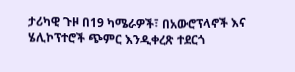ታሪካዊ ጉዞ በ19 ካሜራዎች፣ በአውሮፕላኖች እና ሄሊኮፕተሮች ጭምር እንዲቀረጽ ተደርጎ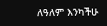ለዓለም እንካችሁ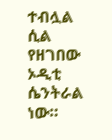ተብሏል ሲል የዘገበው ኦዲቲ ሴንትራል ነው።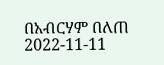በአብርሃም በለጠ
2022-11-11